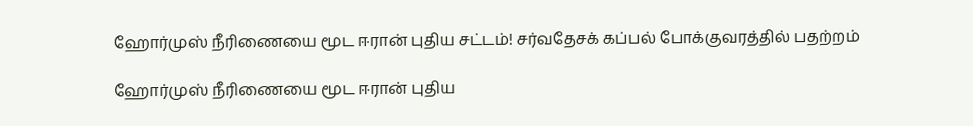ஹோர்முஸ் நீரிணையை மூட ஈரான் புதிய சட்டம்! சர்வதேசக் கப்பல் போக்குவரத்தில் பதற்றம்

ஹோர்முஸ் நீரிணையை மூட ஈரான் புதிய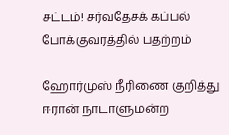சட்டம்! சர்வதேசக் கப்பல் போக்குவரத்தில் பதற்றம்

ஹோர்முஸ் நீரிணை குறித்து ஈரான் நாடாளுமன்ற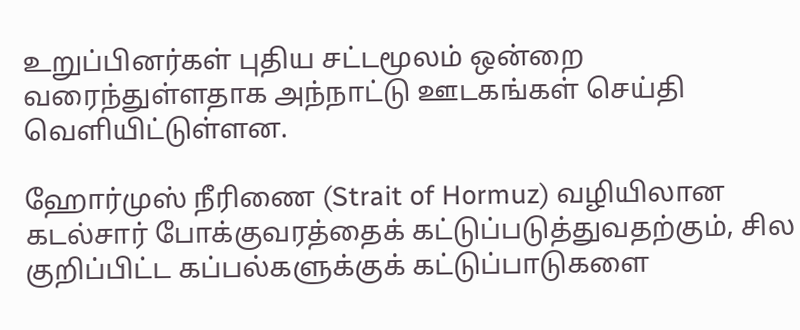உறுப்பினர்கள் புதிய சட்டமூலம் ஒன்றை வரைந்துள்ளதாக அந்நாட்டு ஊடகங்கள் செய்தி வெளியிட்டுள்ளன.

ஹோர்முஸ் நீரிணை (Strait of Hormuz) வழியிலான கடல்சார் போக்குவரத்தைக் கட்டுப்படுத்துவதற்கும், சில குறிப்பிட்ட கப்பல்களுக்குக் கட்டுப்பாடுகளை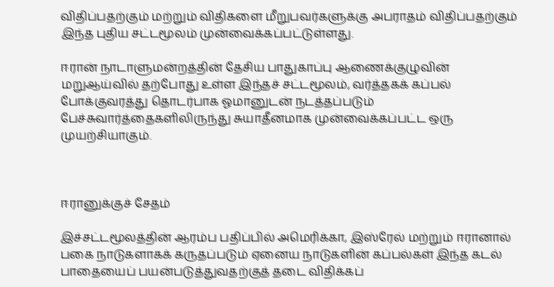விதிப்பதற்கும் மற்றும் விதிகளை மீறுபவர்களுக்கு அபராதம் விதிப்பதற்கும் இந்த புதிய சட்டமூலம் முன்வைக்கப்பட்டுள்ளது.

ஈரான் நாடாளுமன்றத்தின் தேசிய பாதுகாப்பு ஆணைக்குழுவின் மறுஆய்வில் தற்போது உள்ள இந்தச் சட்டமூலம், வர்த்தகக் கப்பல் போக்குவரத்து தொடர்பாக ஓமானுடன் நடத்தப்படும் பேச்சுவார்த்தைகளிலிருந்து சுயாதீனமாக முன்வைக்கப்பட்ட ஒரு முயற்சியாகும்.



ஈரானுக்குச் சேதம்

இச்சட்டமூலத்தின் ஆரம்ப பதிப்பில் அமெரிக்கா, இஸ்ரேல் மற்றும் ஈரானால் பகை நாடுகளாகக் கருதப்படும் ஏனைய நாடுகளின் கப்பல்கள் இந்த கடல் பாதையைப் பயன்படுத்துவதற்குத் தடை விதிக்கப்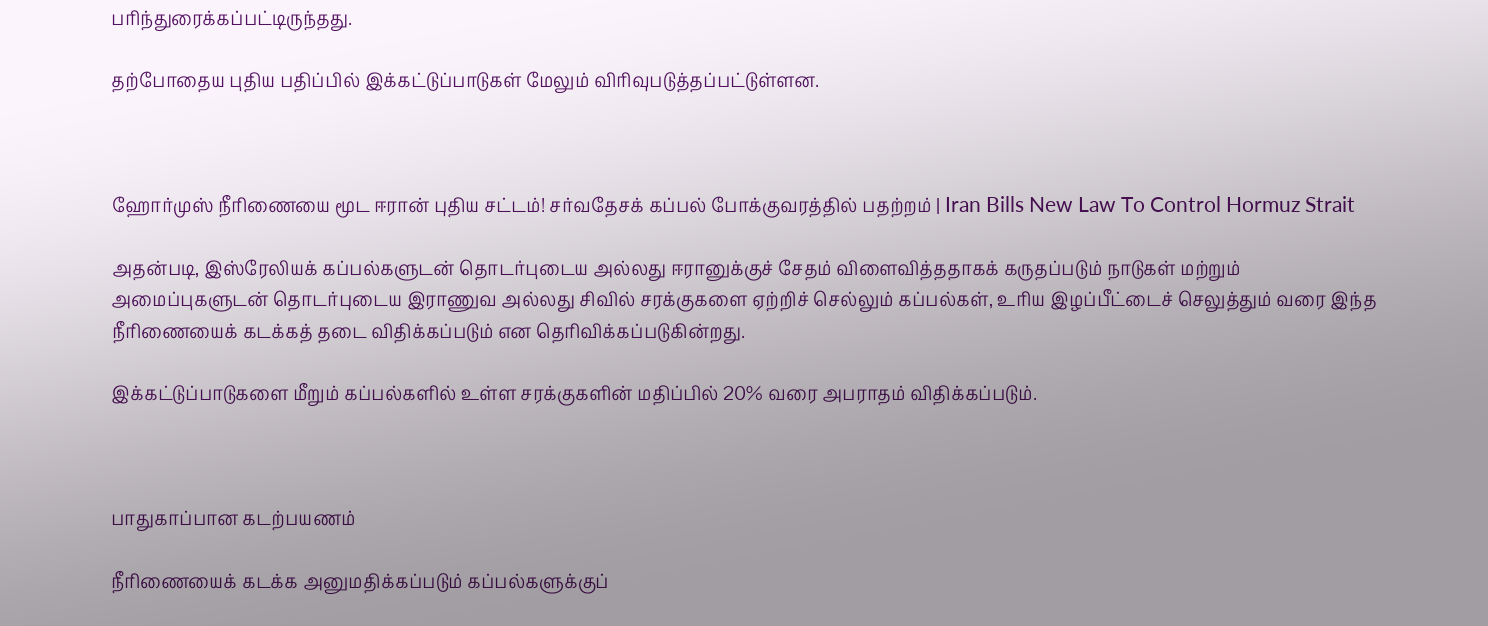பரிந்துரைக்கப்பட்டிருந்தது.

தற்போதைய புதிய பதிப்பில் இக்கட்டுப்பாடுகள் மேலும் விரிவுபடுத்தப்பட்டுள்ளன.



ஹோர்முஸ் நீரிணையை மூட ஈரான் புதிய சட்டம்! சர்வதேசக் கப்பல் போக்குவரத்தில் பதற்றம் | Iran Bills New Law To Control Hormuz Strait

அதன்படி, இஸ்ரேலியக் கப்பல்களுடன் தொடர்புடைய அல்லது ஈரானுக்குச் சேதம் விளைவித்ததாகக் கருதப்படும் நாடுகள் மற்றும் அமைப்புகளுடன் தொடர்புடைய இராணுவ அல்லது சிவில் சரக்குகளை ஏற்றிச் செல்லும் கப்பல்கள், உரிய இழப்பீட்டைச் செலுத்தும் வரை இந்த நீரிணையைக் கடக்கத் தடை விதிக்கப்படும் என தெரிவிக்கப்படுகின்றது.

இக்கட்டுப்பாடுகளை மீறும் கப்பல்களில் உள்ள சரக்குகளின் மதிப்பில் 20% வரை அபராதம் விதிக்கப்படும்.



பாதுகாப்பான கடற்பயணம்

நீரிணையைக் கடக்க அனுமதிக்கப்படும் கப்பல்களுக்குப்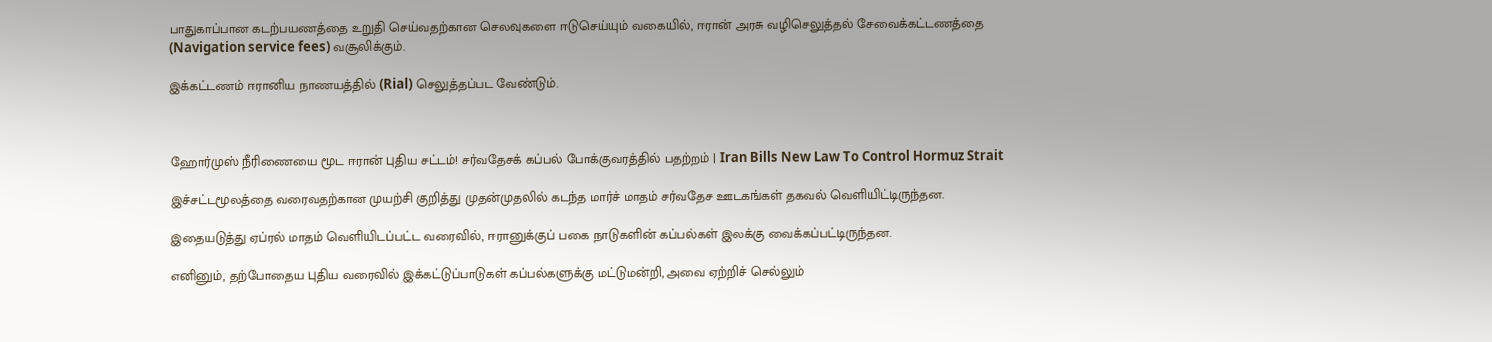பாதுகாப்பான கடற்பயணத்தை உறுதி செய்வதற்கான செலவுகளை ஈடுசெய்யும் வகையில், ஈரான் அரசு வழிசெலுத்தல் சேவைக்கட்டணத்தை (Navigation service fees) வசூலிக்கும்.

இக்கட்டணம் ஈரானிய நாணயத்தில் (Rial) செலுத்தப்பட வேண்டும்.



ஹோர்முஸ் நீரிணையை மூட ஈரான் புதிய சட்டம்! சர்வதேசக் கப்பல் போக்குவரத்தில் பதற்றம் | Iran Bills New Law To Control Hormuz Strait

இச்சட்டமூலத்தை வரைவதற்கான முயற்சி குறித்து முதன்முதலில் கடந்த மார்ச் மாதம் சர்வதேச ஊடகங்கள் தகவல் வெளியிட்டிருந்தன.

இதையடுத்து ஏப்ரல் மாதம் வெளியிடப்பட்ட வரைவில், ஈரானுக்குப் பகை நாடுகளின் கப்பல்கள் இலக்கு வைக்கப்பட்டிருந்தன.

எனினும், தற்போதைய புதிய வரைவில் இக்கட்டுப்பாடுகள் கப்பல்களுக்கு மட்டுமன்றி, அவை ஏற்றிச் செல்லும்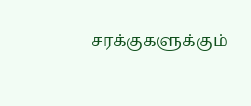சரக்குகளுக்கும்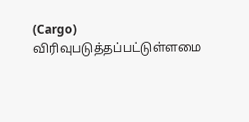(Cargo) விரிவுபடுத்தப்பட்டுள்ளமை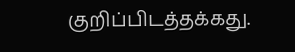குறிப்பிடத்தக்கது.